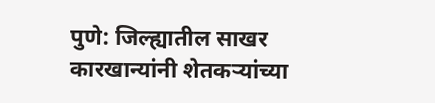पुणे: जिल्ह्यातील साखर कारखान्यांनी शेतकऱ्यांच्या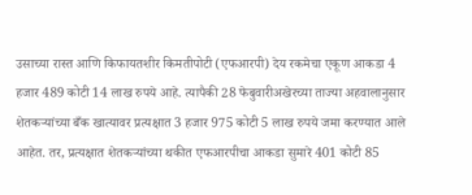उसाच्या रास्त आणि किफायतशीर किमतीपोटी (एफआरपी) देय रकमेचा एकूण आकडा 4 हजार 489 कोटी 14 लाख रुपये आहे. त्यापैकी 28 फेबुवारीअखेरच्या ताज्या अहवालानुसार शेतकऱ्यांच्या बँक खात्यावर प्रत्यक्षात 3 हजार 975 कोटी 5 लाख रुपये जमा करण्यात आले आहेत. तर, प्रत्यक्षात शेतकऱ्यांच्या थकीत एफआरपीचा आकडा सुमारे 401 कोटी 85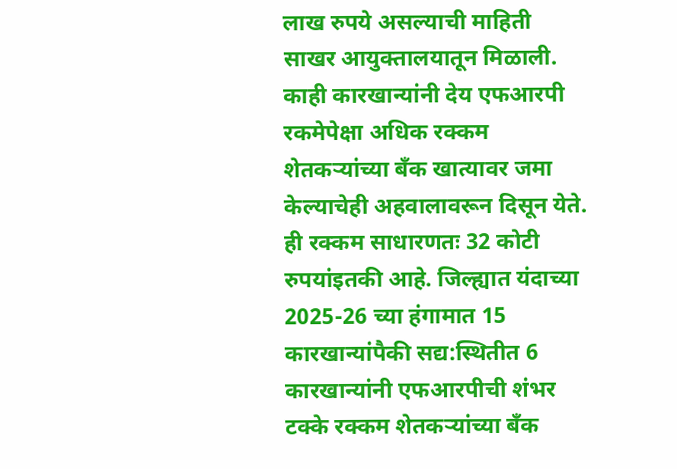लाख रुपये असल्याची माहिती साखर आयुक्तालयातून मिळाली.
काही कारखान्यांनी देय एफआरपी रकमेपेक्षा अधिक रक्कम शेतकऱ्यांच्या बँक खात्यावर जमा केल्याचेही अहवालावरून दिसून येते. ही रक्कम साधारणतः 32 कोटी रुपयांइतकी आहे. जिल्ह्यात यंदाच्या 2025-26 च्या हंगामात 15 कारखान्यांपैकी सद्य:स्थितीत 6 कारखान्यांनी एफआरपीची शंभर टक्के रक्कम शेतकऱ्यांच्या बँक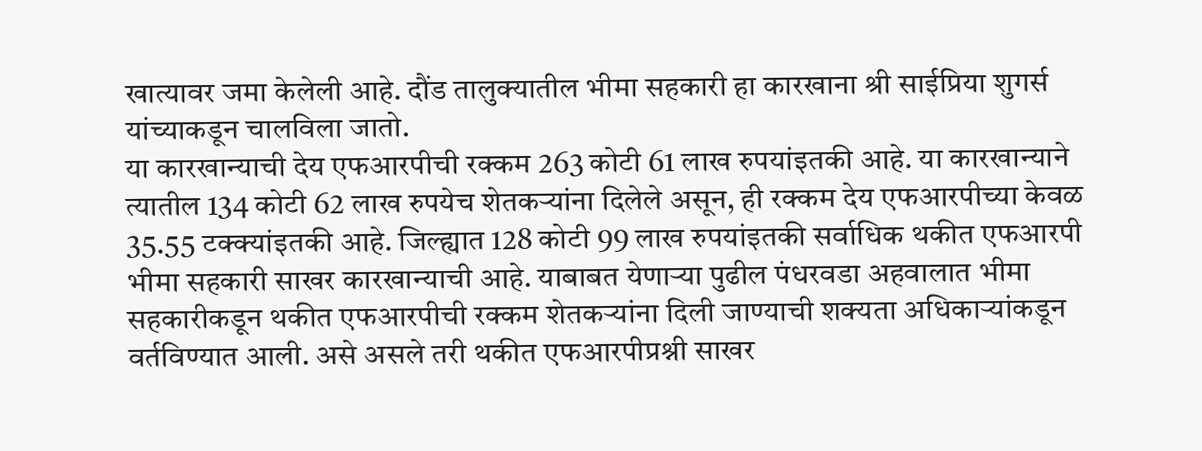खात्यावर जमा केलेली आहे. दौंड तालुक्यातील भीमा सहकारी हा कारखाना श्री साईप्रिया शुगर्स यांच्याकडून चालविला जातो.
या कारखान्याची देय एफआरपीची रक्कम 263 कोटी 61 लाख रुपयांइतकी आहे. या कारखान्याने त्यातील 134 कोटी 62 लाख रुपयेच शेतकऱ्यांना दिलेले असून, ही रक्कम देय एफआरपीच्या केवळ 35.55 टक्क्यांइतकी आहे. जिल्ह्यात 128 कोटी 99 लाख रुपयांइतकी सर्वाधिक थकीत एफआरपी भीमा सहकारी साखर कारखान्याची आहे. याबाबत येणाऱ्या पुढील पंधरवडा अहवालात भीमा सहकारीकडून थकीत एफआरपीची रक्कम शेतकऱ्यांना दिली जाण्याची शक्यता अधिकाऱ्यांकडून वर्तविण्यात आली. असे असले तरी थकीत एफआरपीप्रश्नी साखर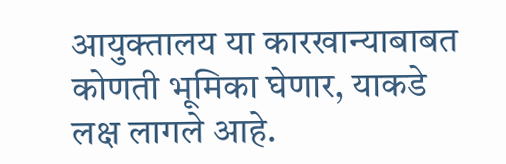आयुक्तालय या कारखान्याबाबत कोणती भूमिका घेणार, याकडे लक्ष लागले आहे.